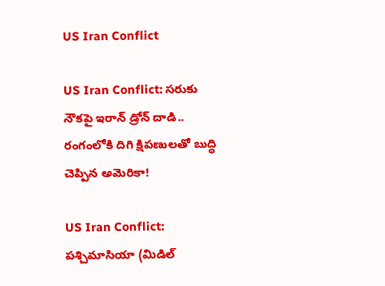US Iran Conflict

US Iran Conflict: సరుకు నౌకపై ఇరాన్ డ్రోన్ దాడి.. రంగంలోకి దిగి క్షిపణులతో బుద్ధి చెప్పిన అమెరికా!

US Iran Conflict: పశ్చిమాసియా (మిడిల్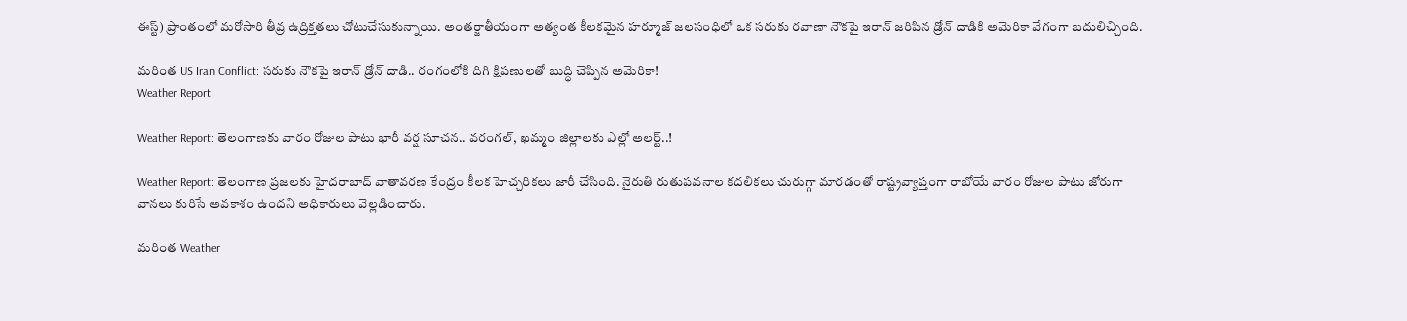ఈస్ట్) ప్రాంతంలో మరోసారి తీవ్ర ఉద్రిక్తతలు చోటుచేసుకున్నాయి. అంతర్జాతీయంగా అత్యంత కీలకమైన హర్మూజ్ జలసంధిలో ఒక సరుకు రవాణా నౌకపై ఇరాన్ జరిపిన డ్రోన్ దాడికి అమెరికా వేగంగా బదులిచ్చింది.

మరింత US Iran Conflict: సరుకు నౌకపై ఇరాన్ డ్రోన్ దాడి.. రంగంలోకి దిగి క్షిపణులతో బుద్ధి చెప్పిన అమెరికా!
Weather Report

Weather Report: తెలంగాణకు వారం రోజుల పాటు భారీ వర్ష సూచన.. వరంగల్, ఖమ్మం జిల్లాలకు ఎల్లో అలర్ట్..!

Weather Report: తెలంగాణ ప్రజలకు హైదరాబాద్ వాతావరణ కేంద్రం కీలక హెచ్చరికలు జారీ చేసింది. నైరుతి రుతుపవనాల కదలికలు చురుగ్గా మారడంతో రాష్ట్రవ్యాప్తంగా రాబోయే వారం రోజుల పాటు జోరుగా వానలు కురిసే అవకాశం ఉందని అధికారులు వెల్లడించారు.

మరింత Weather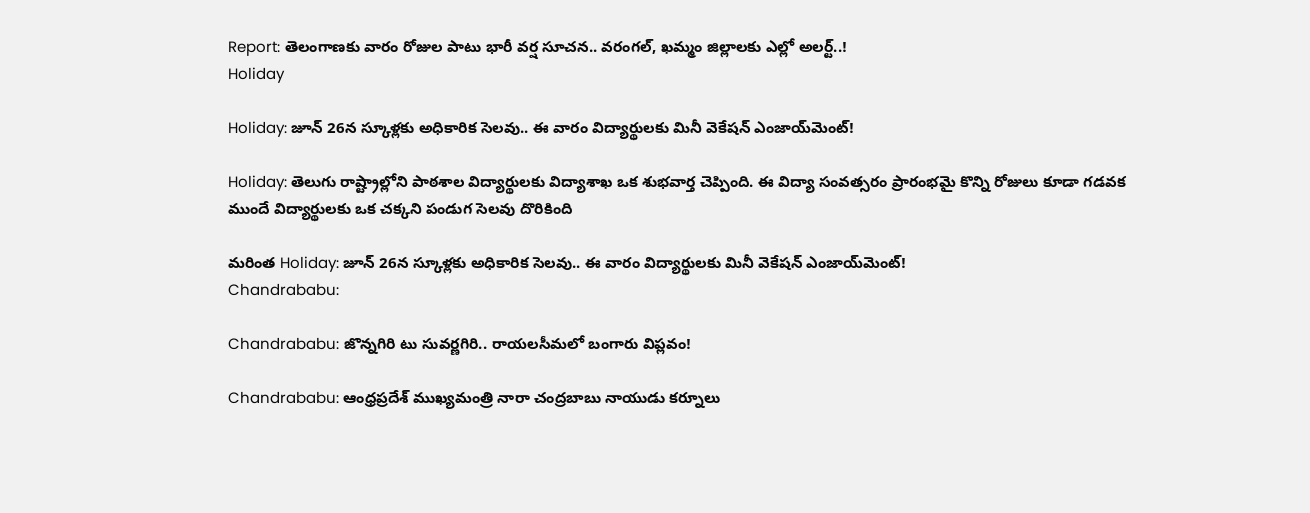Report: తెలంగాణకు వారం రోజుల పాటు భారీ వర్ష సూచన.. వరంగల్, ఖమ్మం జిల్లాలకు ఎల్లో అలర్ట్..!
Holiday

Holiday: జూన్ 26న స్కూళ్లకు అధికారిక సెలవు.. ఈ వారం విద్యార్థులకు మినీ వెకేషన్ ఎంజాయ్‌మెంట్!

Holiday: తెలుగు రాష్ట్రాల్లోని పాఠశాల విద్యార్థులకు విద్యాశాఖ ఒక శుభవార్త చెప్పింది. ఈ విద్యా సంవత్సరం ప్రారంభమై కొన్ని రోజులు కూడా గడవక ముందే విద్యార్థులకు ఒక చక్కని పండుగ సెలవు దొరికింది

మరింత Holiday: జూన్ 26న స్కూళ్లకు అధికారిక సెలవు.. ఈ వారం విద్యార్థులకు మినీ వెకేషన్ ఎంజాయ్‌మెంట్!
Chandrababu:

Chandrababu: జొన్నగిరి టు సువర్ణగిరి.. రాయలసీమలో బంగారు విప్లవం!

Chandrababu: ఆంధ్రప్రదేశ్ ముఖ్యమంత్రి నారా చంద్రబాబు నాయుడు కర్నూలు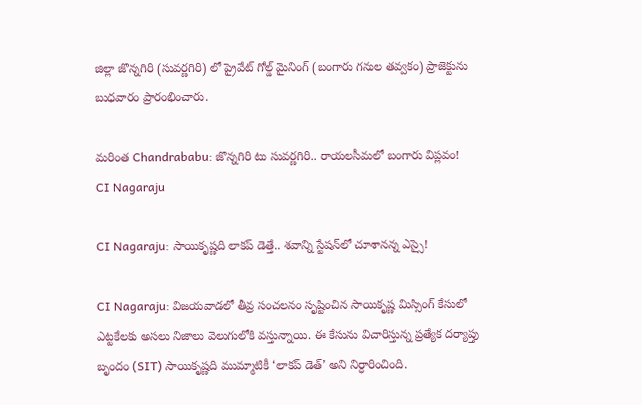జిల్లా జొన్నగిరి (సువర్ణగిరి) లో ప్రైవేట్ గోల్డ్ మైనింగ్ (బంగారు గనుల తవ్వకం) ప్రాజెక్టును బుధవారం ప్రారంభించారు.

మరింత Chandrababu: జొన్నగిరి టు సువర్ణగిరి.. రాయలసీమలో బంగారు విప్లవం!
CI Nagaraju

CI Nagaraju: సాయికృష్ణది లాకప్ డెత్తే.. శవాన్ని స్టేషన్‌లో చూశానన్న ఎస్సై!

CI Nagaraju: విజయవాడలో తీవ్ర సంచలనం సృష్టించిన సాయికృష్ణ మిస్సింగ్ కేసులో ఎట్టకేలకు అసలు నిజాలు వెలుగులోకి వస్తున్నాయి. ఈ కేసును విచారిస్తున్న ప్రత్యేక దర్యాప్తు బృందం (SIT) సాయికృష్ణది ముమ్మాటికీ ‘లాకప్ డెత్’ అని నిర్ధారించింది.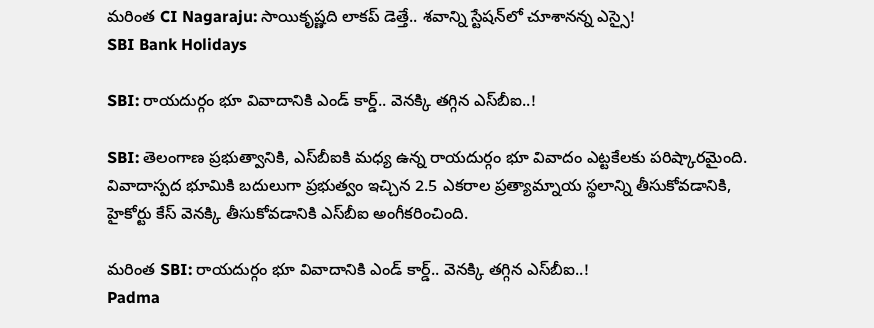మరింత CI Nagaraju: సాయికృష్ణది లాకప్ డెత్తే.. శవాన్ని స్టేషన్‌లో చూశానన్న ఎస్సై!
SBI Bank Holidays

SBI: రాయదుర్గం భూ వివాదానికి ఎండ్ కార్డ్.. వెనక్కి తగ్గిన ఎస్‌బీఐ..!

SBI: తెలంగాణ ప్రభుత్వానికి, ఎస్‌బీఐకి మధ్య ఉన్న రాయదుర్గం భూ వివాదం ఎట్టకేలకు పరిష్కారమైంది. వివాదాస్పద భూమికి బదులుగా ప్రభుత్వం ఇచ్చిన 2.5 ఎకరాల ప్రత్యామ్నాయ స్థలాన్ని తీసుకోవడానికి, హైకోర్టు కేస్ వెనక్కి తీసుకోవడానికి ఎస్‌బీఐ అంగీకరించింది.

మరింత SBI: రాయదుర్గం భూ వివాదానికి ఎండ్ కార్డ్.. వెనక్కి తగ్గిన ఎస్‌బీఐ..!
Padma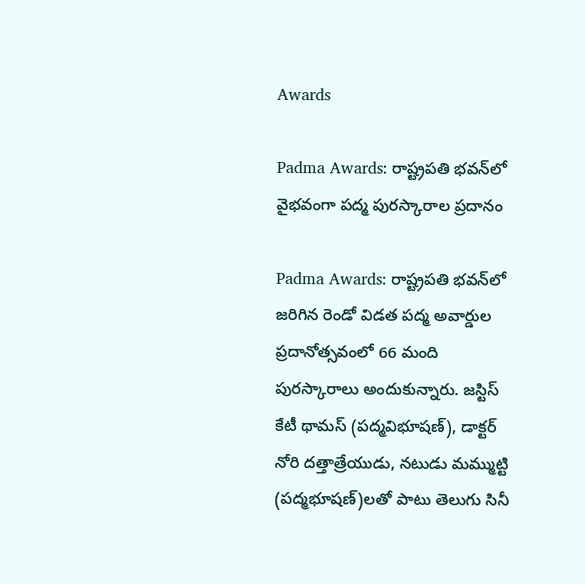Awards

Padma Awards: రాష్ట్రపతి భవన్‌లో వైభవంగా పద్మ పురస్కారాల ప్రదానం

Padma Awards: రాష్ట్రపతి భవన్‌లో జరిగిన రెండో విడత పద్మ అవార్డుల ప్రదానోత్సవంలో 66 మంది పురస్కారాలు అందుకున్నారు. జస్టిస్ కేటీ థామస్ (పద్మవిభూషణ్), డాక్టర్ నోరి దత్తాత్రేయుడు, నటుడు మమ్ముట్టి (పద్మభూషణ్)లతో పాటు తెలుగు సినీ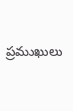ప్రముఖులు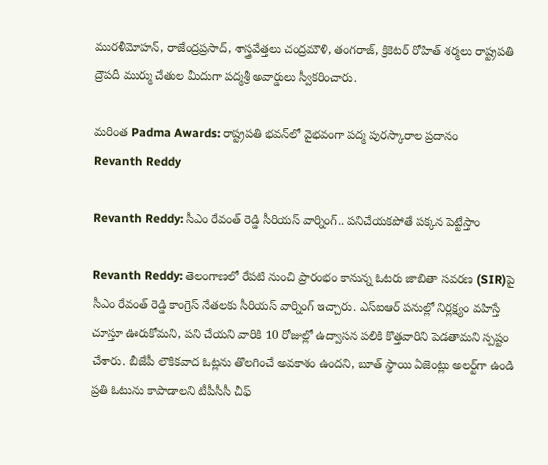మురళీమోహన్, రాజేంద్రప్రసాద్, శాస్త్రవేత్తలు చంద్రమౌళి, తంగరాజ్, క్రికెటర్ రోహిత్ శర్మలు రాష్ట్రపతి ద్రౌపదీ ముర్ము చేతుల మీదుగా పద్మశ్రీ అవార్డులు స్వీకరించారు.

మరింత Padma Awards: రాష్ట్రపతి భవన్‌లో వైభవంగా పద్మ పురస్కారాల ప్రదానం
Revanth Reddy

Revanth Reddy: సీఎం రేవంత్ రెడ్డి సీరియస్ వార్నింగ్.. పనిచేయకపోతే పక్కన పెట్టేస్తాం

Revanth Reddy: తెలంగాణలో రేపటి నుంచి ప్రారంభం కానున్న ఓటరు జాబితా సవరణ (SIR)పై సీఎం రేవంత్ రెడ్డి కాంగ్రెస్ నేతలకు సీరియస్ వార్నింగ్ ఇచ్చారు. ఎస్‌ఐఆర్ పనుల్లో నిర్లక్ష్యం వహిస్తే చూస్తూ ఊరుకోమని, పని చేయని వారికి 10 రోజుల్లో ఉద్వాసన పలికి కొత్తవారిని పెడతామని స్పష్టం చేశారు. బీజేపీ లౌకికవాద ఓట్లను తొలగించే అవకాశం ఉందని, బూత్ స్థాయి ఏజెంట్లు అలర్ట్‌గా ఉండి ప్రతి ఓటును కాపాడాలని టీపీసీసీ చీఫ్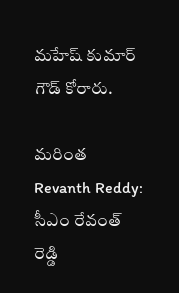మహేష్ కుమార్ గౌడ్ కోరారు.

మరింత Revanth Reddy: సీఎం రేవంత్ రెడ్డి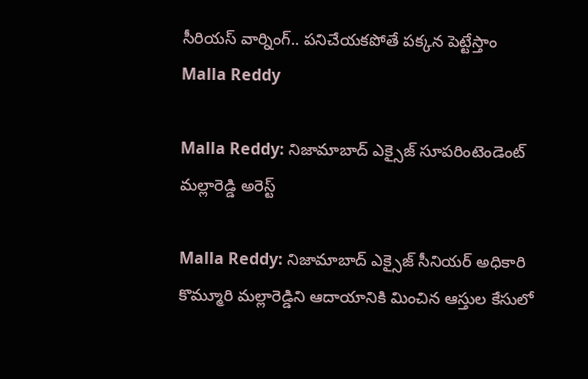సీరియస్ వార్నింగ్.. పనిచేయకపోతే పక్కన పెట్టేస్తాం
Malla Reddy

Malla Reddy: నిజామాబాద్ ఎక్సైజ్ సూపరింటెండెంట్ మల్లారెడ్డి అరెస్ట్

Malla Reddy: నిజామాబాద్ ఎక్సైజ్ సీనియర్ అధికారి కొమ్మూరి మల్లారెడ్డిని ఆదాయానికి మించిన ఆస్తుల కేసులో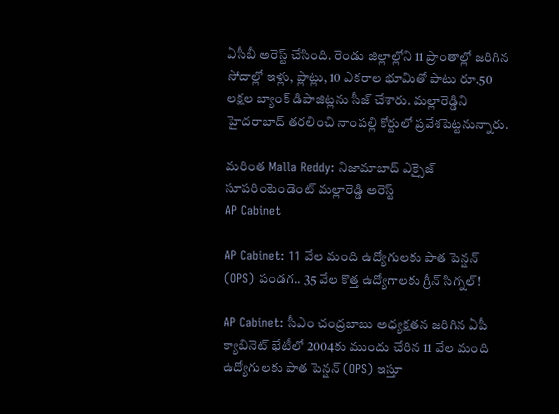ఏసీబీ అరెస్ట్ చేసింది. రెండు జిల్లాల్లోని 11 ప్రాంతాల్లో జరిగిన సోదాల్లో ఇళ్లు, ప్లాట్లు, 10 ఎకరాల భూమితో పాటు రూ.50 లక్షల బ్యాంక్ డిపాజిట్లను సీజ్ చేశారు. మల్లారెడ్డిని హైదరాబాద్ తరలించి నాంపల్లి కోర్టులో ప్రవేశపెట్టనున్నారు.

మరింత Malla Reddy: నిజామాబాద్ ఎక్సైజ్ సూపరింటెండెంట్ మల్లారెడ్డి అరెస్ట్
AP Cabinet

AP Cabinet: 11 వేల మంది ఉద్యోగులకు పాత పెన్షన్ (OPS) పండగ.. 35 వేల కొత్త ఉద్యోగాలకు గ్రీన్ సిగ్నల్!

AP Cabinet: సీఎం చంద్రబాబు అధ్యక్షతన జరిగిన ఏపీ క్యాబినెట్ భేటీలో 2004కు ముందు చేరిన 11 వేల మంది ఉద్యోగులకు పాత పెన్షన్ (OPS) ఇస్తూ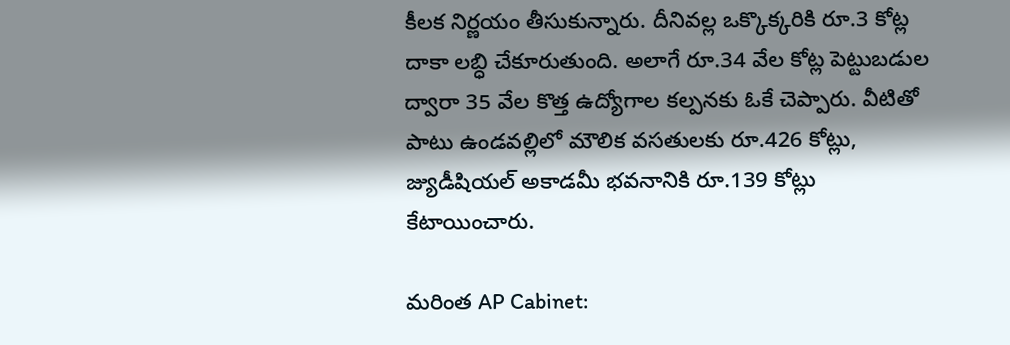కీలక నిర్ణయం తీసుకున్నారు. దీనివల్ల ఒక్కొక్కరికి రూ.3 కోట్ల దాకా లబ్ధి చేకూరుతుంది. అలాగే రూ.34 వేల కోట్ల పెట్టుబడుల ద్వారా 35 వేల కొత్త ఉద్యోగాల కల్పనకు ఓకే చెప్పారు. వీటితో పాటు ఉండవల్లిలో మౌలిక వసతులకు రూ.426 కోట్లు, జ్యుడీషియల్ అకాడమీ భవనానికి రూ.139 కోట్లు కేటాయించారు.

మరింత AP Cabinet: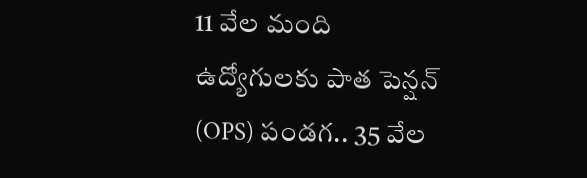11 వేల మంది ఉద్యోగులకు పాత పెన్షన్ (OPS) పండగ.. 35 వేల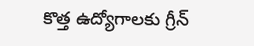కొత్త ఉద్యోగాలకు గ్రీన్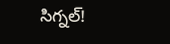సిగ్నల్!